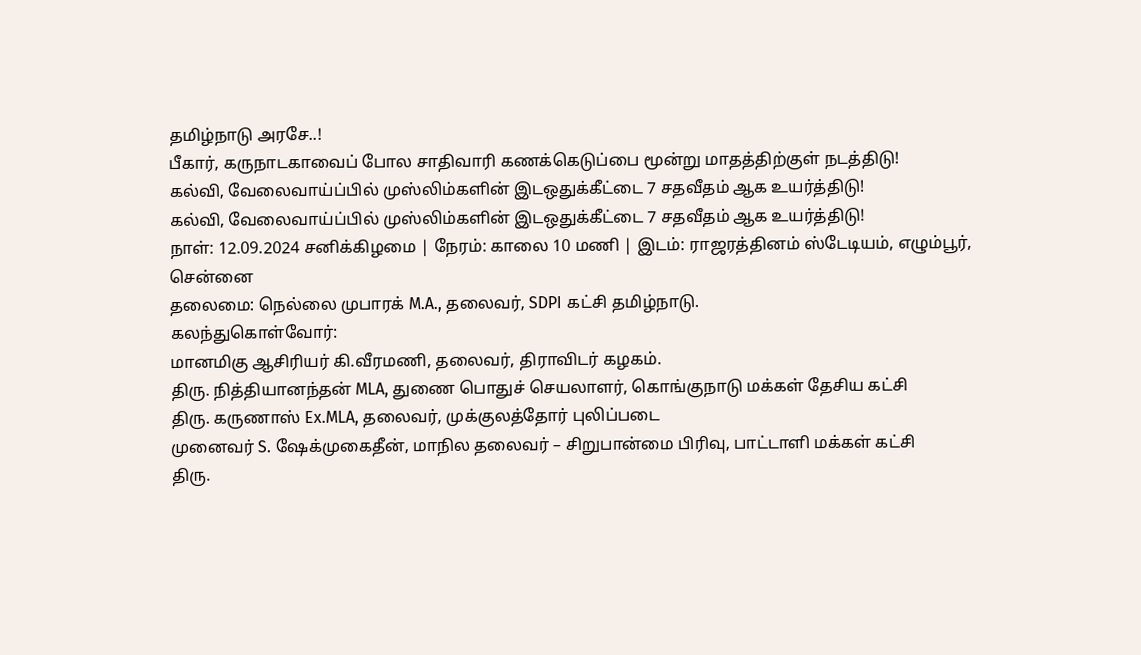தமிழ்நாடு அரசே..!
பீகார், கருநாடகாவைப் போல சாதிவாரி கணக்கெடுப்பை மூன்று மாதத்திற்குள் நடத்திடு!
கல்வி, வேலைவாய்ப்பில் முஸ்லிம்களின் இடஒதுக்கீட்டை 7 சதவீதம் ஆக உயர்த்திடு!
கல்வி, வேலைவாய்ப்பில் முஸ்லிம்களின் இடஒதுக்கீட்டை 7 சதவீதம் ஆக உயர்த்திடு!
நாள்: 12.09.2024 சனிக்கிழமை | நேரம்: காலை 10 மணி | இடம்: ராஜரத்தினம் ஸ்டேடியம், எழும்பூர், சென்னை
தலைமை: நெல்லை முபாரக் M.A., தலைவர், SDPI கட்சி தமிழ்நாடு.
கலந்துகொள்வோர்:
மானமிகு ஆசிரியர் கி.வீரமணி, தலைவர், திராவிடர் கழகம்.
திரு. நித்தியானந்தன் MLA, துணை பொதுச் செயலாளர், கொங்குநாடு மக்கள் தேசிய கட்சி
திரு. கருணாஸ் Ex.MLA, தலைவர், முக்குலத்தோர் புலிப்படை
முனைவர் S. ஷேக்முகைதீன், மாநில தலைவர் – சிறுபான்மை பிரிவு, பாட்டாளி மக்கள் கட்சி
திரு.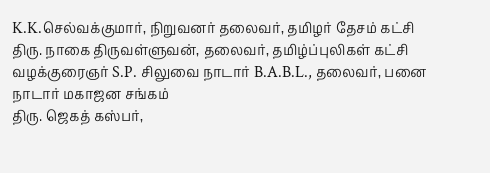K.K.செல்வக்குமார், நிறுவனர் தலைவர், தமிழர் தேசம் கட்சி
திரு. நாகை திருவள்ளுவன், தலைவர், தமிழ்ப்புலிகள் கட்சி
வழக்குரைஞர் S.P. சிலுவை நாடார் B.A.B.L., தலைவர், பனை நாடார் மகாஜன சங்கம்
திரு. ஜெகத் கஸ்பர்,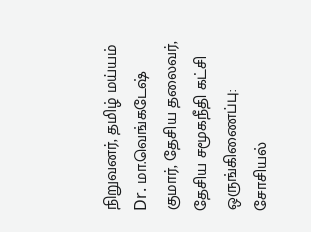நிறுவனர், தமிழ் மய்யம்
Dr. மா.வெங்கடேஷ் குமார், தேசிய தலைவர், தேசிய சமூகநீதி கட்சி
ஒருங்கிணைப்பு: சோசியல்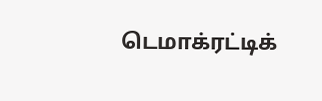டெமாக்ரட்டிக்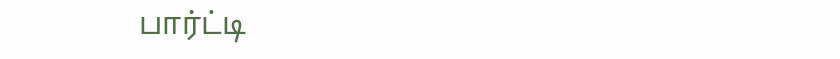பார்ட்டி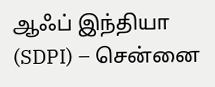ஆஃப் இந்தியா (SDPI) – சென்னை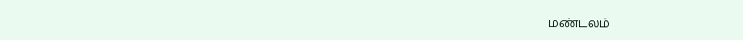மண்டலம்